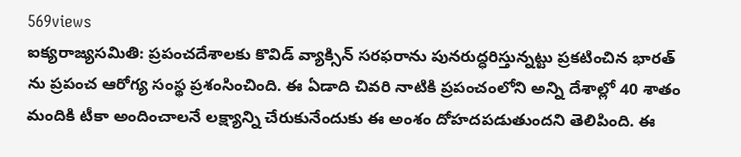569views
ఐక్యరాజ్యసమితి: ప్రపంచదేశాలకు కొవిడ్ వ్యాక్సిన్ సరఫరాను పునరుద్ధరిస్తున్నట్టు ప్రకటించిన భారత్ ను ప్రపంచ ఆరోగ్య సంస్థ ప్రశంసించింది. ఈ ఏడాది చివరి నాటికి ప్రపంచంలోని అన్ని దేశాల్లో 40 శాతం మందికి టీకా అందించాలనే లక్ష్యాన్ని చేరుకునేందుకు ఈ అంశం దోహదపడుతుందని తెలిపింది. ఈ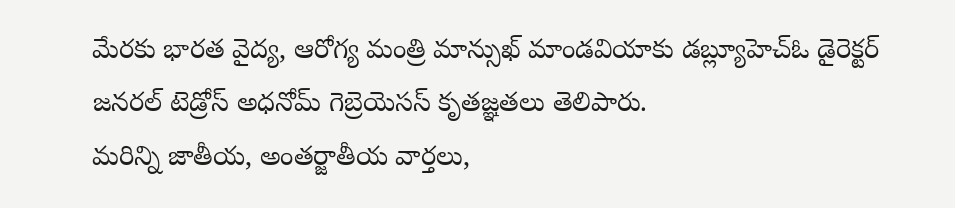మేరకు భారత వైద్య, ఆరోగ్య మంత్రి మాన్సుఖ్ మాండవియాకు డబ్ల్యూహెచ్ఓ డైరెక్టర్ జనరల్ టెడ్రోస్ అధనోమ్ గెబ్రెయెసస్ కృతజ్ఞతలు తెలిపారు.
మరిన్ని జాతీయ, అంతర్జాతీయ వార్తలు,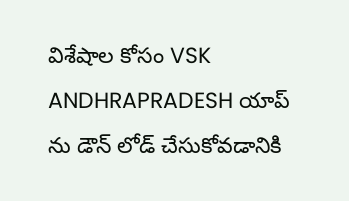విశేషాల కోసం VSK ANDHRAPRADESH యాప్ ను డౌన్ లోడ్ చేసుకోవడానికి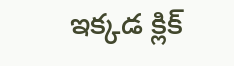ఇక్కడ క్లిక్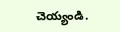చెయ్యండి.